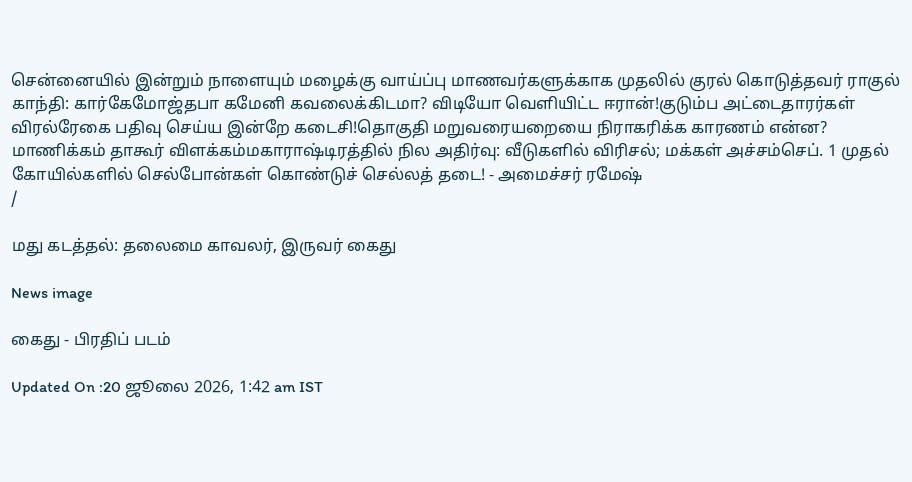சென்னையில் இன்றும் நாளையும் மழைக்கு வாய்ப்பு மாணவர்களுக்காக முதலில் குரல் கொடுத்தவர் ராகுல் காந்தி: கார்கேமோஜ்தபா கமேனி கவலைக்கிடமா? விடியோ வெளியிட்ட ஈரான்!குடும்ப அட்டைதாரர்கள் விரல்ரேகை பதிவு செய்ய இன்றே கடைசி!தொகுதி மறுவரையறையை நிராகரிக்க காரணம் என்ன? மாணிக்கம் தாகூர் விளக்கம்மகாராஷ்டிரத்தில் நில அதிர்வு: வீடுகளில் விரிசல்; மக்கள் அச்சம்செப். 1 முதல் கோயில்களில் செல்போன்கள் கொண்டுச் செல்லத் தடை! - அமைச்சர் ரமேஷ்
/

மது கடத்தல்: தலைமை காவலர், இருவர் கைது

News image

கைது - பிரதிப் படம்

Updated On :20 ஜூலை 2026, 1:42 am IST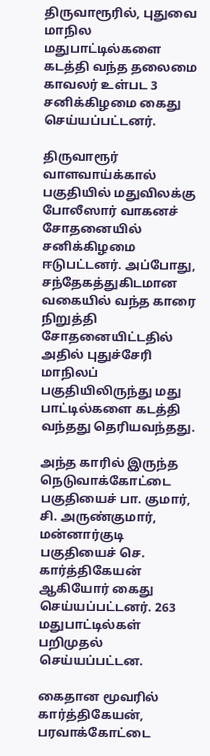திருவாரூரில், புதுவை மாநில மதுபாட்டில்களை கடத்தி வந்த தலைமை காவலர் உள்பட 3 சனிக்கிழமை கைது செய்யப்பட்டனர்.

திருவாரூர் வாளவாய்க்கால் பகுதியில் மதுவிலக்கு போலீஸார் வாகனச் சோதனையில் சனிக்கிழமை ஈடுபட்டனர். அப்போது, சந்தேகத்துகிடமான வகையில் வந்த காரை நிறுத்தி சோதனையிட்டதில் அதில் புதுச்சேரி மாநிலப் பகுதியிலிருந்து மது பாட்டில்களை கடத்தி வந்தது தெரியவந்தது.

அந்த காரில் இருந்த நெடுவாக்கோட்டை பகுதியைச் பா. குமார், சி. அருண்குமார், மன்னார்குடி பகுதியைச் செ. கார்த்திகேயன் ஆகியோர் கைது செய்யப்பட்டனர். 263 மதுபாட்டில்கள் பறிமுதல் செய்யப்பட்டன.

கைதான மூவரில் கார்த்திகேயன், பரவாக்கோட்டை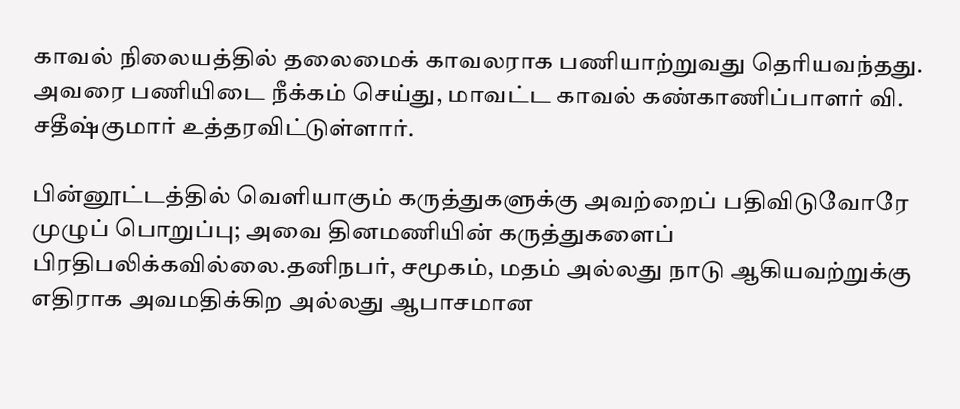காவல் நிலையத்தில் தலைமைக் காவலராக பணியாற்றுவது தெரியவந்தது. அவரை பணியிடை நீக்கம் செய்து, மாவட்ட காவல் கண்காணிப்பாளர் வி. சதீஷ்குமார் உத்தரவிட்டுள்ளார்.

பின்னூட்டத்தில் வெளியாகும் கருத்துகளுக்கு அவற்றைப் பதிவிடுவோரே முழுப் பொறுப்பு; அவை தினமணியின் கருத்துகளைப் பிரதிபலிக்கவில்லை.தனிநபர், சமூகம், மதம் அல்லது நாடு ஆகியவற்றுக்கு எதிராக அவமதிக்கிற அல்லது ஆபாசமான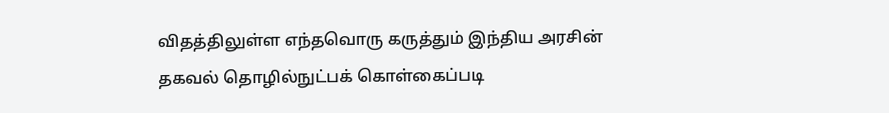விதத்திலுள்ள எந்தவொரு கருத்தும் இந்திய அரசின் தகவல் தொழில்நுட்பக் கொள்கைப்படி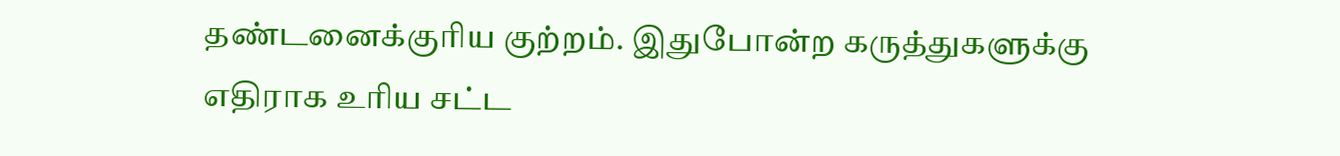தண்டனைக்குரிய குற்றம். இதுபோன்ற கருத்துகளுக்கு எதிராக உரிய சட்ட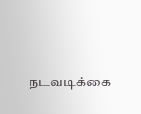நடவடிக்கை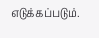எடுக்கப்படும்.